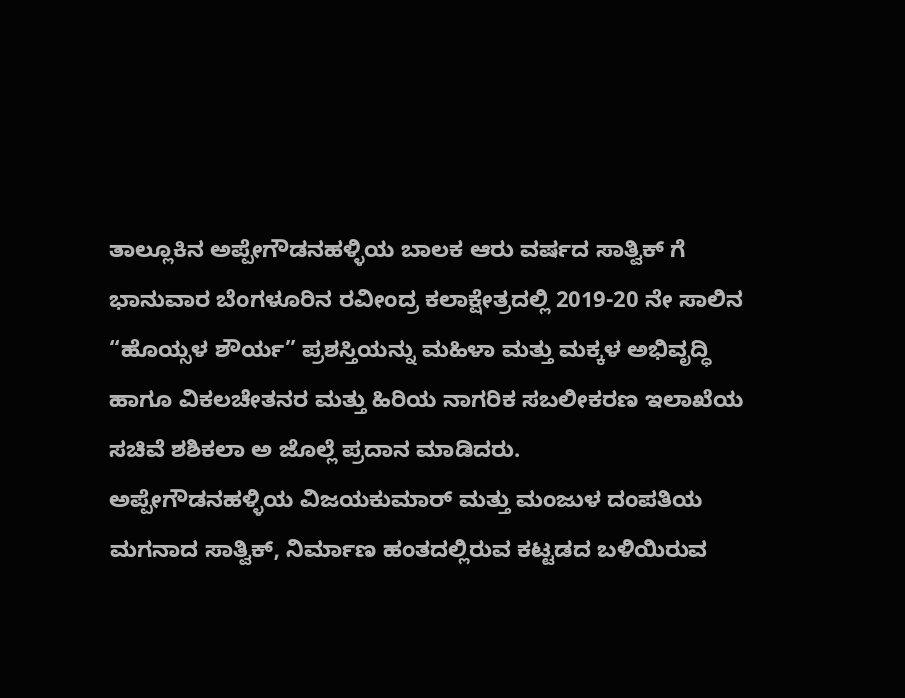ತಾಲ್ಲೂಕಿನ ಅಪ್ಪೇಗೌಡನಹಳ್ಳಿಯ ಬಾಲಕ ಆರು ವರ್ಷದ ಸಾತ್ವಿಕ್ ಗೆ ಭಾನುವಾರ ಬೆಂಗಳೂರಿನ ರವೀಂದ್ರ ಕಲಾಕ್ಷೇತ್ರದಲ್ಲಿ 2019-20 ನೇ ಸಾಲಿನ “ಹೊಯ್ಸಳ ಶೌರ್ಯ” ಪ್ರಶಸ್ತಿಯನ್ನು ಮಹಿಳಾ ಮತ್ತು ಮಕ್ಕಳ ಅಭಿವೃದ್ಧಿ ಹಾಗೂ ವಿಕಲಚೇತನರ ಮತ್ತು ಹಿರಿಯ ನಾಗರಿಕ ಸಬಲೀಕರಣ ಇಲಾಖೆಯ ಸಚಿವೆ ಶಶಿಕಲಾ ಅ ಜೊಲ್ಲೆ ಪ್ರದಾನ ಮಾಡಿದರು.
ಅಪ್ಪೇಗೌಡನಹಳ್ಳಿಯ ವಿಜಯಕುಮಾರ್ ಮತ್ತು ಮಂಜುಳ ದಂಪತಿಯ ಮಗನಾದ ಸಾತ್ವಿಕ್, ನಿರ್ಮಾಣ ಹಂತದಲ್ಲಿರುವ ಕಟ್ಟಡದ ಬಳಿಯಿರುವ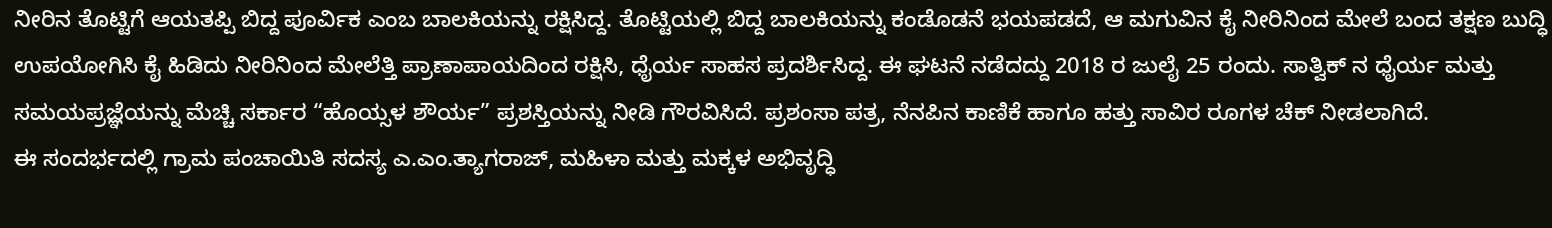ನೀರಿನ ತೊಟ್ಟಿಗೆ ಆಯತಪ್ಪಿ ಬಿದ್ದ ಪೂರ್ವಿಕ ಎಂಬ ಬಾಲಕಿಯನ್ನು ರಕ್ಷಿಸಿದ್ದ. ತೊಟ್ಟಿಯಲ್ಲಿ ಬಿದ್ದ ಬಾಲಕಿಯನ್ನು ಕಂಡೊಡನೆ ಭಯಪಡದೆ, ಆ ಮಗುವಿನ ಕೈ ನೀರಿನಿಂದ ಮೇಲೆ ಬಂದ ತಕ್ಷಣ ಬುದ್ಧಿ ಉಪಯೋಗಿಸಿ ಕೈ ಹಿಡಿದು ನೀರಿನಿಂದ ಮೇಲೆತ್ತಿ ಪ್ರಾಣಾಪಾಯದಿಂದ ರಕ್ಷಿಸಿ, ಧೈರ್ಯ ಸಾಹಸ ಪ್ರದರ್ಶಿಸಿದ್ದ. ಈ ಘಟನೆ ನಡೆದದ್ದು 2018 ರ ಜುಲೈ 25 ರಂದು. ಸಾತ್ವಿಕ್ ನ ಧೈರ್ಯ ಮತ್ತು ಸಮಯಪ್ರಜ್ಞೆಯನ್ನು ಮೆಚ್ಚಿ ಸರ್ಕಾರ “ಹೊಯ್ಸಳ ಶೌರ್ಯ” ಪ್ರಶಸ್ತಿಯನ್ನು ನೀಡಿ ಗೌರವಿಸಿದೆ. ಪ್ರಶಂಸಾ ಪತ್ರ, ನೆನಪಿನ ಕಾಣಿಕೆ ಹಾಗೂ ಹತ್ತು ಸಾವಿರ ರೂಗಳ ಚೆಕ್ ನೀಡಲಾಗಿದೆ.
ಈ ಸಂದರ್ಭದಲ್ಲಿ ಗ್ರಾಮ ಪಂಚಾಯಿತಿ ಸದಸ್ಯ ಎ.ಎಂ.ತ್ಯಾಗರಾಜ್, ಮಹಿಳಾ ಮತ್ತು ಮಕ್ಕಳ ಅಭಿವೃದ್ಧಿ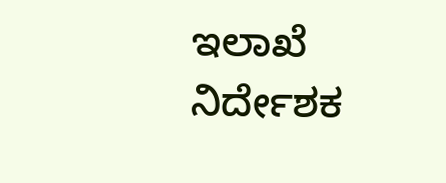ಇಲಾಖೆ ನಿರ್ದೇಶಕ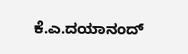ಕೆ.ಎ.ದಯಾನಂದ್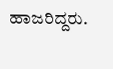ಹಾಜರಿದ್ದರು.